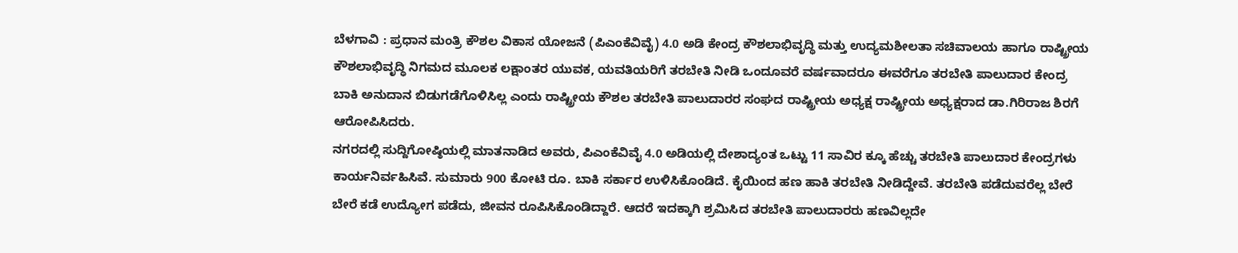ಬೆಳಗಾವಿ : ಪ್ರಧಾನ ಮಂತ್ರಿ ಕೌಶಲ ವಿಕಾಸ ಯೋಜನೆ (ಪಿಎಂಕೆವಿವೈ) 4.0 ಅಡಿ ಕೇಂದ್ರ ಕೌಶಲಾಭಿವೃದ್ಧಿ ಮತ್ತು ಉದ್ಯಮಶೀಲತಾ ಸಚಿವಾಲಯ ಹಾಗೂ ರಾಷ್ಟ್ರೀಯ ಕೌಶಲಾಭಿವೃದ್ಧಿ ನಿಗಮದ ಮೂಲಕ ಲಕ್ಷಾಂತರ ಯುವಕ, ಯವತಿಯರಿಗೆ ತರಬೇತಿ ನೀಡಿ ಒಂದೂವರೆ ವರ್ಷವಾದರೂ ಈವರೆಗೂ ತರಬೇತಿ ಪಾಲುದಾರ ಕೇಂದ್ರ ಬಾಕಿ ಅನುದಾನ ಬಿಡುಗಡೆಗೊಳಿಸಿಲ್ಲ ಎಂದು ರಾಷ್ಟ್ರೀಯ ಕೌಶಲ ತರಬೇತಿ ಪಾಲುದಾರರ ಸಂಘದ ರಾಷ್ಟ್ರೀಯ ಅಧ್ಯಕ್ಷ ರಾಷ್ಟ್ರೀಯ ಅಧ್ಯಕ್ಷರಾದ ಡಾ.ಗಿರಿರಾಜ ಶಿರಗೆ ಆರೋಪಿಸಿದರು.
ನಗರದಲ್ಲಿ ಸುದ್ದಿಗೋಷ್ಠಿಯಲ್ಲಿ ಮಾತನಾಡಿದ ಅವರು, ಪಿಎಂಕೆವಿವೈ 4.0 ಅಡಿಯಲ್ಲಿ ದೇಶಾದ್ಯಂತ ಒಟ್ಟು 11 ಸಾವಿರ ಕ್ಕೂ ಹೆಚ್ಚು ತರಬೇತಿ ಪಾಲುದಾರ ಕೇಂದ್ರಗಳು ಕಾರ್ಯನಿರ್ವಹಿಸಿವೆ. ಸುಮಾರು 900 ಕೋಟಿ ರೂ. ಬಾಕಿ ಸರ್ಕಾರ ಉಳಿಸಿಕೊಂಡಿದೆ. ಕೈಯಿಂದ ಹಣ ಹಾಕಿ ತರಬೇತಿ ನೀಡಿದ್ದೇವೆ. ತರಬೇತಿ ಪಡೆದುವರೆಲ್ಲ ಬೇರೆ ಬೇರೆ ಕಡೆ ಉದ್ಯೋಗ ಪಡೆದು, ಜೀವನ ರೂಪಿಸಿಕೊಂಡಿದ್ದಾರೆ. ಆದರೆ ಇದಕ್ಕಾಗಿ ಶ್ರಮಿಸಿದ ತರಬೇತಿ ಪಾಲುದಾರರು ಹಣವಿಲ್ಲದೇ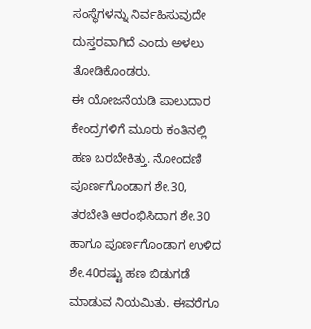ಸಂಸ್ಥೆಗಳನ್ನು ನಿರ್ವಹಿಸುವುದೇ ದುಸ್ತರವಾಗಿದೆ ಎಂದು ಅಳಲು ತೋಡಿಕೊಂಡರು.
ಈ ಯೋಜನೆಯಡಿ ಪಾಲುದಾರ ಕೇಂದ್ರಗಳಿಗೆ ಮೂರು ಕಂತಿನಲ್ಲಿ ಹಣ ಬರಬೇಕಿತ್ತು. ನೋಂದಣಿ ಪೂರ್ಣಗೊಂಡಾಗ ಶೇ.30, ತರಬೇತಿ ಆರಂಭಿಸಿದಾಗ ಶೇ.30 ಹಾಗೂ ಪೂರ್ಣಗೊಂಡಾಗ ಉಳಿದ ಶೇ.40ರಷ್ಟು ಹಣ ಬಿಡುಗಡೆ ಮಾಡುವ ನಿಯಮಿತು. ಈವರೆಗೂ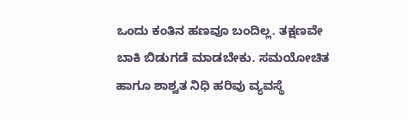ಒಂದು ಕಂತಿನ ಹಣವೂ ಬಂದಿಲ್ಲ. ತಕ್ಷಣವೇ ಬಾಕಿ ಬಿಡುಗಡೆ ಮಾಡಬೇಕು. ಸಮಯೋಚಿತ ಹಾಗೂ ಶಾಶ್ವತ ನಿಧಿ ಹರಿವು ವ್ಯವಸ್ಥೆ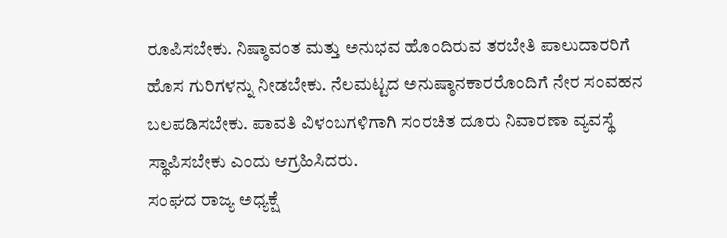ರೂಪಿಸಬೇಕು. ನಿಷ್ಠಾವಂತ ಮತ್ತು ಅನುಭವ ಹೊಂದಿರುವ ತರಬೇತಿ ಪಾಲುದಾರರಿಗೆ ಹೊಸ ಗುರಿಗಳನ್ನು ನೀಡಬೇಕು. ನೆಲಮಟ್ಟದ ಅನುಷ್ಠಾನಕಾರರೊಂದಿಗೆ ನೇರ ಸಂವಹನ ಬಲಪಡಿಸಬೇಕು. ಪಾವತಿ ವಿಳಂಬಗಳಿಗಾಗಿ ಸಂರಚಿತ ದೂರು ನಿವಾರಣಾ ವ್ಯವಸ್ಥೆ ಸ್ಥಾಪಿಸಬೇಕು ಎಂದು ಆಗ್ರಹಿಸಿದರು.
ಸಂಘದ ರಾಜ್ಯ ಅಧ್ಯಕ್ಷೆ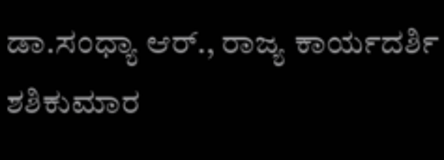ಡಾ.ಸಂಧ್ಯಾ ಆರ್., ರಾಜ್ಯ ಕಾರ್ಯದರ್ಶಿ ಶಶಿಕುಮಾರ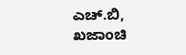ಎಚ್.ಬಿ, ಖಜಾಂಚಿ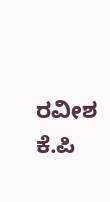ರವೀಶ ಕೆ.ಪಿ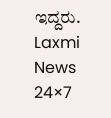ಇದ್ದರು.
Laxmi News 24×7